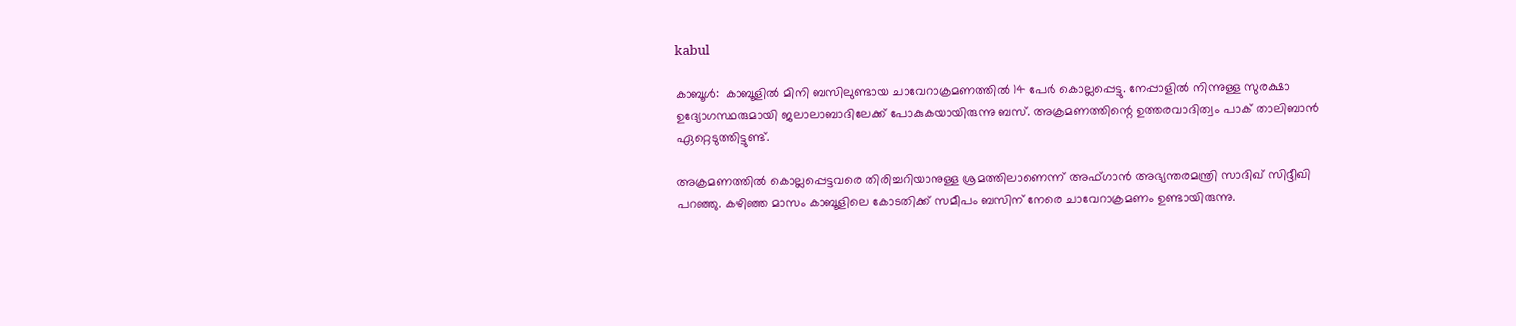kabul

കാബൂള്‍:  കാബൂളില്‍ മിനി ബസിലുണ്ടായ ചാവേറാക്രമണത്തില്‍ 14 പേര്‍ കൊല്ലപ്പെട്ടു. നേപ്പാളില്‍ നിന്നുള്ള സുരക്ഷാ ഉദ്യോഗസ്ഥരുമായി ജലാലാബാദിലേക്ക് പോകുകയായിരുന്നു ബസ്. അക്രമണത്തിന്റെ ഉത്തരവാദിത്വം പാക് താലിബാന്‍ ഏറ്റെടുത്തിട്ടുണ്ട്.

അക്രമണത്തില്‍ കൊല്ലപ്പെട്ടവരെ തിരിച്ചറിയാനുള്ള ശ്രമത്തിലാണെന്ന് അഫ്ഗാന്‍ അഭ്യന്തരമന്ത്രി സാദിഖ് സിദ്ദീഖി പറഞ്ഞു. കഴിഞ്ഞ മാസം കാബൂളിലെ കോടതിക്ക് സമീപം ബസിന് നേരെ ചാവേറാക്രമണം ഉണ്ടായിരുന്നു.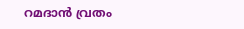റമദാന്‍ വ്രതം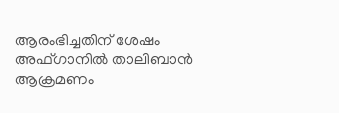ആരംഭിച്ചതിന് ശേഷം അഫ്ഗാനില്‍ താലിബാന്‍ ആക്രമണം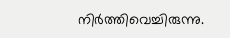നിര്‍ത്തിവെച്ചിരുന്നു.